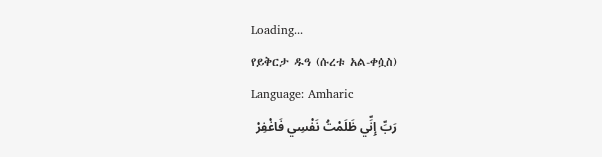Loading...
የይቅርታ ዱዓ (ሱረቱ አል-ቀሷስ)
Language: Amharic
رَبِّ إِنِّي ظَلَمْتُ نَفْسِي فَاغْفِرْ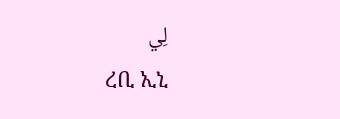لِي
ረቢ ኢኒ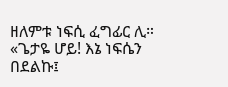ዘለምቱ ነፍሲ ፈግፊር ሊ።
«ጌታዬ ሆይ! እኔ ነፍሴን በደልኩ፤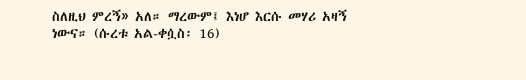ስለዚህ ምረኝ» አለ። ማረውም፤ እነሆ እርሱ መሃሪ አዛኝ ነውና። (ሱረቱ አል-ቀሷስ፡ 16)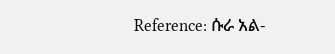Reference: ሱራ አል-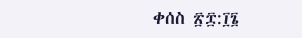ቀሰስ ፳፰:፲፮